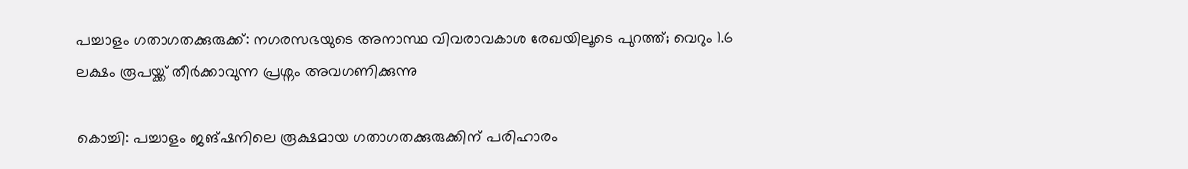പച്ചാളം ഗതാഗതക്കുരുക്ക്: നഗരസഭയുടെ അനാസ്ഥ വിവരാവകാശ രേഖയിലൂടെ പുറത്ത്; വെറും 1.6 ലക്ഷം രൂപയ്ക്ക് തീർക്കാവുന്ന പ്രശ്നം അവഗണിക്കുന്നു

കൊച്ചി: പച്ചാളം ജങ്‌ഷനിലെ രൂക്ഷമായ ഗതാഗതക്കുരുക്കിന് പരിഹാരം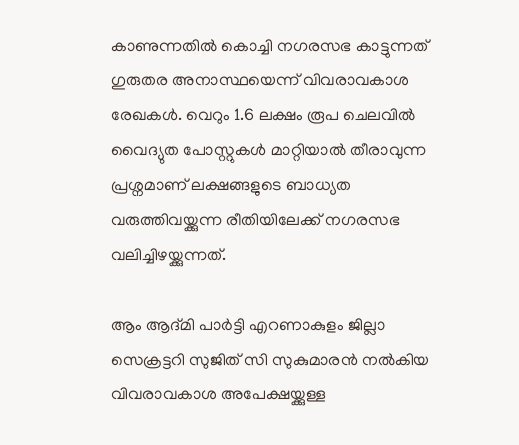കാണുന്നതിൽ കൊച്ചി നഗരസഭ കാട്ടുന്നത് ഗുരുതര അനാസ്ഥയെന്ന് വിവരാവകാശ രേഖകൾ. വെറും 1.6 ലക്ഷം രൂപ ചെലവിൽ വൈദ്യുത പോസ്റ്റുകൾ മാറ്റിയാൽ തീരാവുന്ന പ്രശ്നമാണ് ലക്ഷങ്ങളുടെ ബാധ്യത വരുത്തിവയ്ക്കുന്ന രീതിയിലേക്ക് നഗരസഭ വലിച്ചിഴയ്ക്കുന്നത്.

ആം ആദ്മി പാർട്ടി എറണാകുളം ജില്ലാ സെക്രട്ടറി സുജിത് സി സുകുമാരൻ നൽകിയ വിവരാവകാശ അപേക്ഷയ്ക്കുള്ള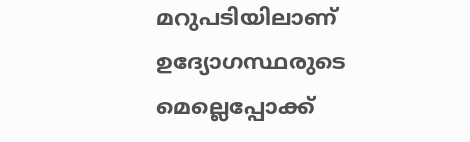മറുപടിയിലാണ് ഉദ്യോഗസ്ഥരുടെ മെല്ലെപ്പോക്ക്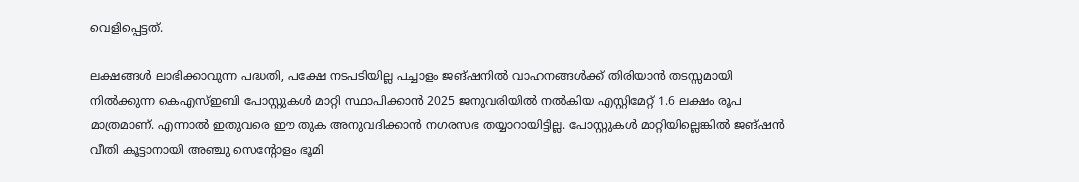വെളിപ്പെട്ടത്.

ലക്ഷങ്ങൾ ലാഭിക്കാവുന്ന പദ്ധതി, പക്ഷേ നടപടിയില്ല പച്ചാളം ജങ്‌ഷനിൽ വാഹനങ്ങൾക്ക് തിരിയാൻ തടസ്സമായി നിൽക്കുന്ന കെഎസ്ഇബി പോസ്റ്റുകൾ മാറ്റി സ്ഥാപിക്കാൻ 2025 ജനുവരിയിൽ നൽകിയ എസ്റ്റിമേറ്റ് 1.6 ലക്ഷം രൂപ മാത്രമാണ്. എന്നാൽ ഇതുവരെ ഈ തുക അനുവദിക്കാൻ നഗരസഭ തയ്യാറായിട്ടില്ല. പോസ്റ്റുകൾ മാറ്റിയില്ലെങ്കിൽ ജങ്‌ഷൻ വീതി കൂട്ടാനായി അഞ്ചു സെന്റോളം ഭൂമി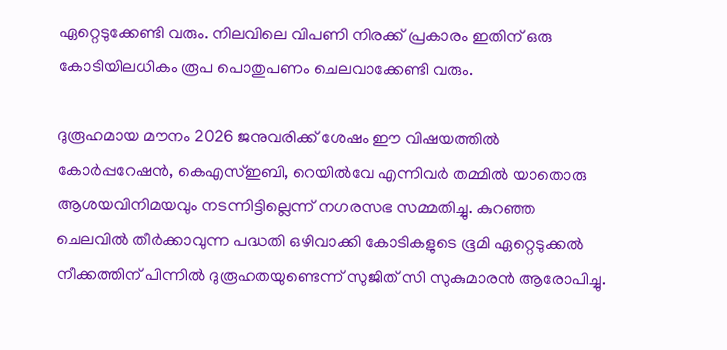ഏറ്റെടുക്കേണ്ടി വരും. നിലവിലെ വിപണി നിരക്ക് പ്രകാരം ഇതിന് ഒരു കോടിയിലധികം രൂപ പൊതുപണം ചെലവാക്കേണ്ടി വരും.

ദുരൂഹമായ മൗനം 2026 ജനുവരിക്ക് ശേഷം ഈ വിഷയത്തിൽ കോർപ്പറേഷൻ, കെഎസ്ഇബി, റെയിൽവേ എന്നിവർ തമ്മിൽ യാതൊരു ആശയവിനിമയവും നടന്നിട്ടില്ലെന്ന് നഗരസഭ സമ്മതിച്ചു. കുറഞ്ഞ ചെലവിൽ തീർക്കാവുന്ന പദ്ധതി ഒഴിവാക്കി കോടികളുടെ ഭൂമി ഏറ്റെടുക്കൽ നീക്കത്തിന് പിന്നിൽ ദുരൂഹതയുണ്ടെന്ന് സുജിത് സി സുകുമാരൻ ആരോപിച്ചു.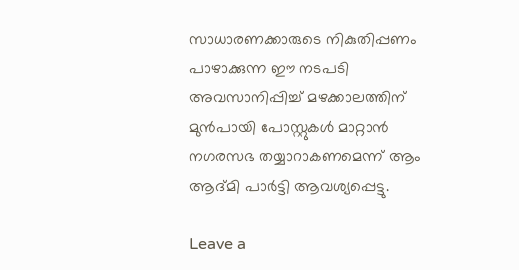സാധാരണക്കാരുടെ നികുതിപ്പണം പാഴാക്കുന്ന ഈ നടപടി അവസാനിപ്പിച്ച് മഴക്കാലത്തിന് മുൻപായി പോസ്റ്റുകൾ മാറ്റാൻ നഗരസഭ തയ്യാറാകണമെന്ന് ആം ആദ്മി പാർട്ടി ആവശ്യപ്പെട്ടു.

Leave a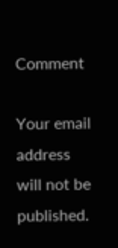Comment

Your email address will not be published.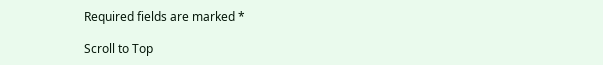Required fields are marked *

Scroll to Top